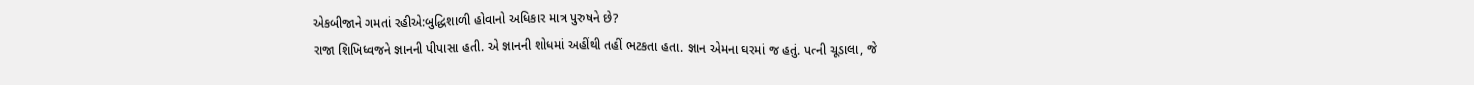એકબીજાને ગમતાં રહીએ:બુદ્ધિશાળી હોવાનો અધિકાર માત્ર પુરુષને છે?
રાજા શિખિધ્વજને જ્ઞાનની પીપાસા હતી. એ જ્ઞાનની શોધમાં અહીંથી તહીં ભટકતા હતા. જ્ઞાન એમના ઘરમાં જ હતું. પત્ની ચૂડાલા, જે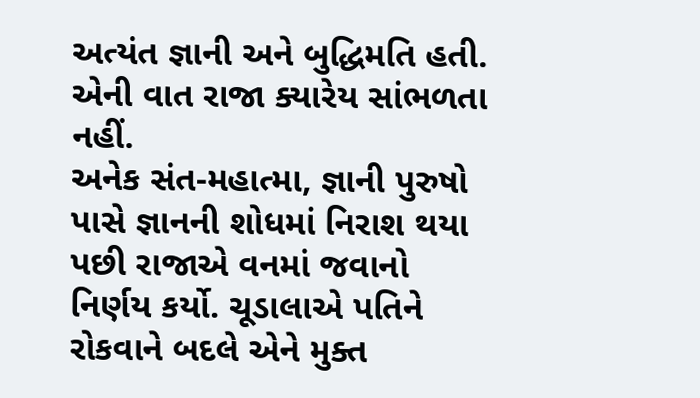અત્યંત જ્ઞાની અને બુદ્ધિમતિ હતી. એની વાત રાજા ક્યારેય સાંભળતા નહીં.
અનેક સંત-મહાત્મા, જ્ઞાની પુરુષો પાસે જ્ઞાનની શોધમાં નિરાશ થયા પછી રાજાએ વનમાં જવાનો નિર્ણય કર્યો. ચૂડાલાએ પતિને રોકવાને બદલે એને મુક્ત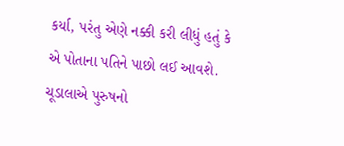કર્યા, પરંતુ એણે નક્કી કરી લીધું હતું કે એ પોતાના પતિને પાછો લઈ આવશે. ચૂડાલાએ પુરુષનો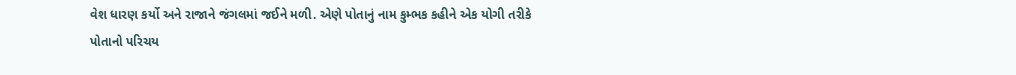વેશ ધારણ કર્યો અને રાજાને જંગલમાં જઈને મળી. એણે પોતાનું નામ કુમ્ભક કહીને એક યોગી તરીકે પોતાનો પરિચય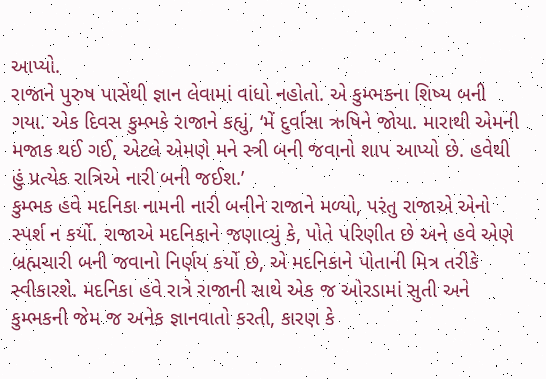આપ્યો.
રાજાને પુરુષ પાસેથી જ્ઞાન લેવામાં વાંધો નહોતો. એ કુમ્ભકના શિષ્ય બની ગયા. એક દિવસ કુમ્ભકે રાજાને કહ્યું, ‘મેં દુર્વાસા ઋષિને જોયા. મારાથી એમની મજાક થઈ ગઈ, એટલે એમણે મને સ્ત્રી બની જવાનો શાપ આપ્યો છે. હવેથી હું પ્રત્યેક રાત્રિએ નારી બની જઈશ.’
કુમ્ભક હવે મદનિકા નામની નારી બનીને રાજાને મળ્યો, પરંતુ રાજાએ એનો સ્પર્શ ન કર્યો. રાજાએ મદનિકાને જણાવ્યું કે, પોતે પરિણીત છે અને હવે એણે બ્રહ્મચારી બની જવાનો નિર્ણય કર્યો છે, એ મદનિકાને પોતાની મિત્ર તરીકે સ્વીકારશે. મદનિકા હવે રાત્રે રાજાની સાથે એક જ ઓરડામાં સુતી અને કુમ્ભકની જેમ જ અનેક જ્ઞાનવાતો કરતી, કારણ કે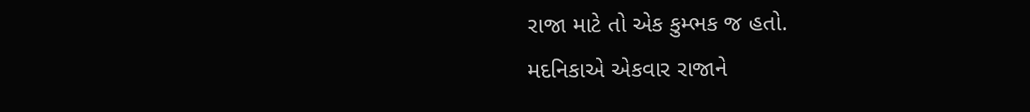રાજા માટે તો એક કુમ્ભક જ હતો.
મદનિકાએ એકવાર રાજાને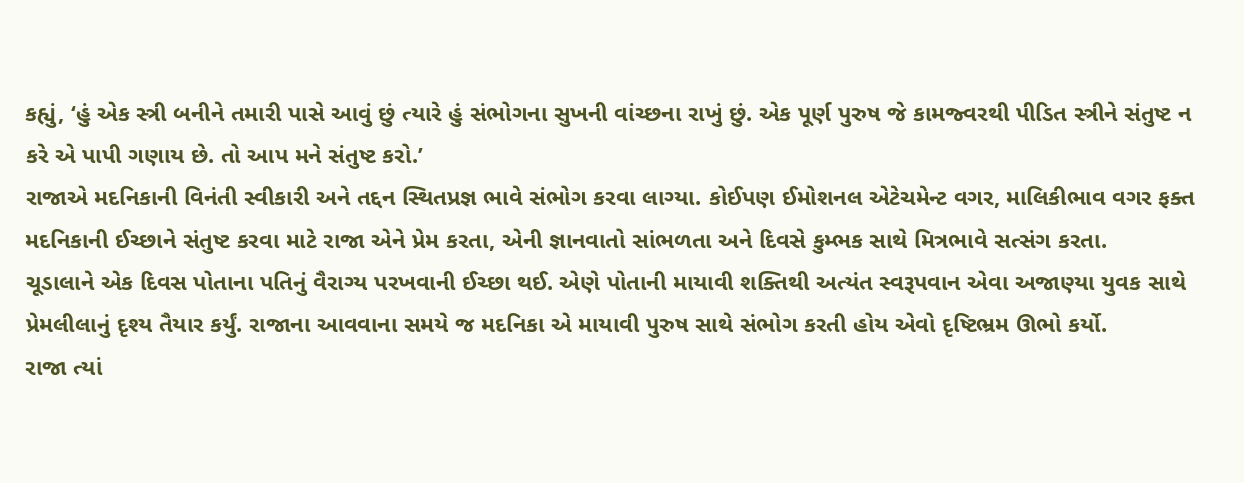કહ્યું, ‘હું એક સ્ત્રી બનીને તમારી પાસે આવું છું ત્યારે હું સંભોગના સુખની વાંચ્છના રાખું છું. એક પૂર્ણ પુરુષ જે કામજ્વરથી પીડિત સ્ત્રીને સંતુષ્ટ ન કરે એ પાપી ગણાય છે. તો આપ મને સંતુષ્ટ કરો.’
રાજાએ મદનિકાની વિનંતી સ્વીકારી અને તદ્દન સ્થિતપ્રજ્ઞ ભાવે સંભોગ કરવા લાગ્યા. કોઈપણ ઈમોશનલ એટેચમેન્ટ વગર, માલિકીભાવ વગર ફક્ત મદનિકાની ઈચ્છાને સંતુષ્ટ કરવા માટે રાજા એને પ્રેમ કરતા, એની જ્ઞાનવાતો સાંભળતા અને દિવસે કુમ્ભક સાથે મિત્રભાવે સત્સંગ કરતા.
ચૂડાલાને એક દિવસ પોતાના પતિનું વૈરાગ્ય પરખવાની ઈચ્છા થઈ. એણે પોતાની માયાવી શક્તિથી અત્યંત સ્વરૂપવાન એવા અજાણ્યા યુવક સાથે પ્રેમલીલાનું દૃશ્ય તૈયાર કર્યું. રાજાના આવવાના સમયે જ મદનિકા એ માયાવી પુરુષ સાથે સંભોગ કરતી હોય એવો દૃષ્ટિભ્રમ ઊભો કર્યો.
રાજા ત્યાં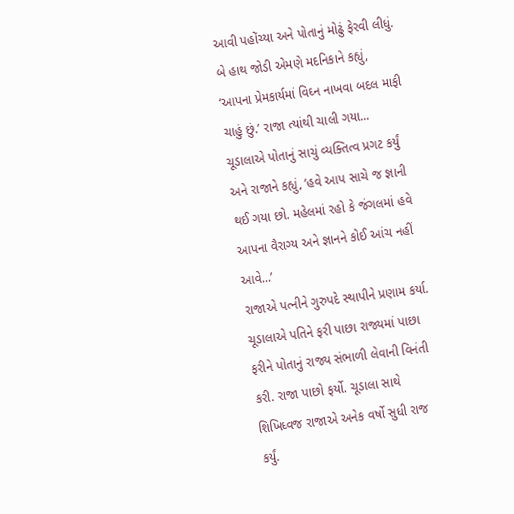આવી પહોંચ્યા અને પોતાનું મોઢું ફેરવી લીધું. બે હાથ જોડી એમણે મદનિકાને કહ્યું, ‘આપના પ્રેમકાર્યમાં વિઘ્ન નાખવા બદલ માફી ચાહું છું.’ રાજા ત્યાંથી ચાલી ગયા...
ચૂડાલાએ પોતાનું સાચું વ્યક્તિત્વ પ્રગટ કર્યું અને રાજાને કહ્યું, ‘હવે આપ સાચે જ જ્ઞાની થઈ ગયા છો. મહેલમાં રહો કે જંગલમાં હવે આપના વૈરાગ્ય અને જ્ઞાનને કોઈ આંચ નહીં આવે...’
રાજાએ પત્નીને ગુરુપદે સ્થાપીને પ્રણામ કર્યા. ચૂડાલાએ પતિને ફરી પાછા રાજ્યમાં પાછા ફરીને પોતાનું રાજ્ય સંભાળી લેવાની વિનંતી કરી. રાજા પાછો ફર્યો. ચૂડાલા સાથે શિખિધ્વજ રાજાએ અનેક વર્ષો સુધી રાજ કર્યું.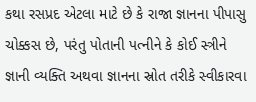કથા રસપ્રદ એટલા માટે છે કે રાજા જ્ઞાનના પીપાસુ ચોક્કસ છે, પરંતુ પોતાની પત્નીને કે કોઈ સ્ત્રીને જ્ઞાની વ્યક્તિ અથવા જ્ઞાનના સ્રોત તરીકે સ્વીકારવા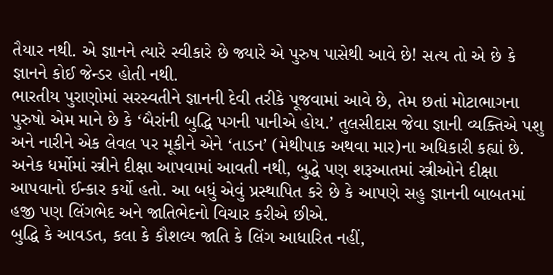તૈયાર નથી. એ જ્ઞાનને ત્યારે સ્વીકારે છે જ્યારે એ પુરુષ પાસેથી આવે છે! સત્ય તો એ છે કે જ્ઞાનને કોઈ જેન્ડર હોતી નથી.
ભારતીય પુરાણોમાં સરસ્વતીને જ્ઞાનની દેવી તરીકે પૂજવામાં આવે છે, તેમ છતાં મોટાભાગના પુરુષો એમ માને છે કે ‘બૈરાંની બુદ્ધિ પગની પાનીએ હોય.’ તુલસીદાસ જેવા જ્ઞાની વ્યક્તિએ પશુ અને નારીને એક લેવલ પર મૂકીને એને ‘તાડન’ (મેથીપાક અથવા માર)ના અધિકારી કહ્યાં છે. અનેક ધર્મોમાં સ્ત્રીને દીક્ષા આપવામાં આવતી નથી, બુદ્ધે પણ શરૂઆતમાં સ્ત્રીઓને દીક્ષા આપવાનો ઈન્કાર કર્યો હતો. આ બધું એવું પ્રસ્થાપિત કરે છે કે આપણે સહુ જ્ઞાનની બાબતમાં હજી પણ લિંગભેદ અને જાતિભેદનો વિચાર કરીએ છીએ.
બુદ્ધિ કે આવડત, કલા કે કૌશલ્ય જાતિ કે લિંગ આધારિત નહીં,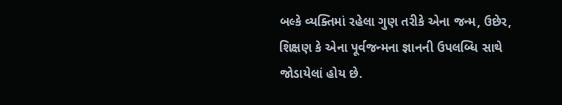બલ્કે વ્યક્તિમાં રહેલા ગુણ તરીકે એના જન્મ, ઉછેર, શિક્ષણ કે એના પૂર્વજન્મના જ્ઞાનની ઉપલબ્ધિ સાથે જોડાયેલાં હોય છે.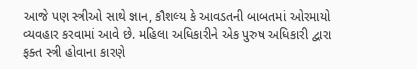આજે પણ સ્ત્રીઓ સાથે જ્ઞાન, કૌશલ્ય કે આવડતની બાબતમાં ઓરમાયો વ્યવહાર કરવામાં આવે છે. મહિલા અધિકારીને એક પુરુષ અધિકારી દ્વારા ફક્ત સ્ત્રી હોવાના કારણે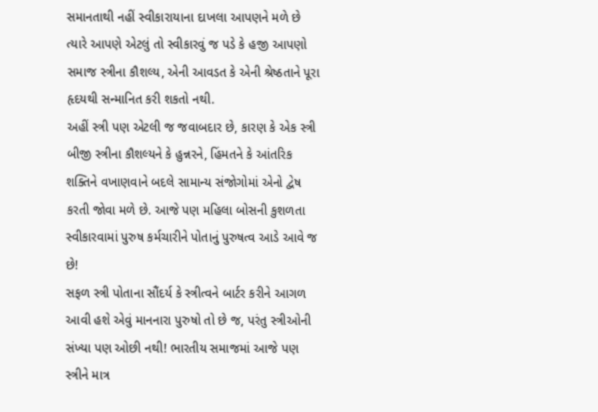સમાનતાથી નહીં સ્વીકારાયાના દાખલા આપણને મળે છે ત્યારે આપણે એટલું તો સ્વીકારવું જ પડે કે હજી આપણો સમાજ સ્ત્રીના કૌશલ્ય, એની આવડત કે એની શ્રેષ્ઠતાને પૂરા હૃદયથી સન્માનિત કરી શકતો નથી.
અહીં સ્ત્રી પણ એટલી જ જવાબદાર છે, કારણ કે એક સ્ત્રી બીજી સ્ત્રીના કૌશલ્યને કે હુન્નરને, હિંમતને કે આંતરિક શક્તિને વખાણવાને બદલે સામાન્ય સંજોગોમાં એનો દ્વેષ કરતી જોવા મળે છે. આજે પણ મહિલા બોસની કુશળતા સ્વીકારવામાં પુરુષ કર્મચારીને પોતાનું પુરુષત્વ આડે આવે જ છે!
સફળ સ્ત્રી પોતાના સૌંદર્ય કે સ્ત્રીત્વને બાર્ટર કરીને આગળ આવી હશે એવું માનનારા પુરુષો તો છે જ, પરંતુ સ્ત્રીઓની સંખ્યા પણ ઓછી નથી! ભારતીય સમાજમાં આજે પણ સ્ત્રીને માત્ર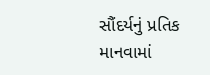સૌંદર્યનું પ્રતિક માનવામાં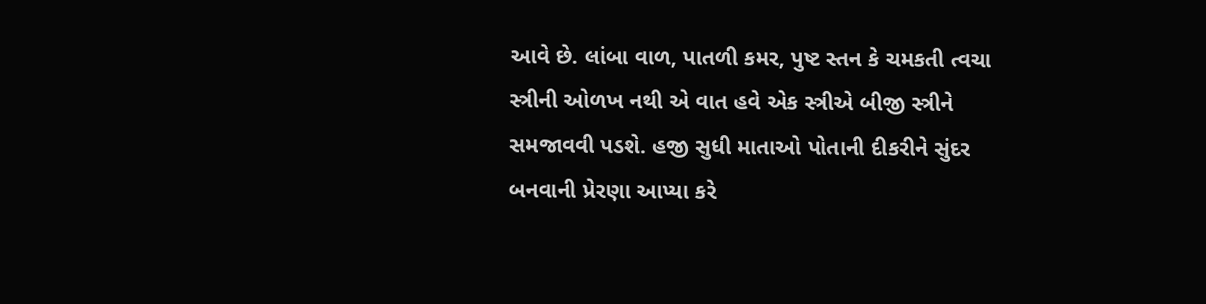આવે છે. લાંબા વાળ, પાતળી કમર, પુષ્ટ સ્તન કે ચમકતી ત્વચા સ્ત્રીની ઓળખ નથી એ વાત હવે એક સ્ત્રીએ બીજી સ્ત્રીને સમજાવવી પડશે. હજી સુધી માતાઓ પોતાની દીકરીને સુંદર બનવાની પ્રેરણા આપ્યા કરે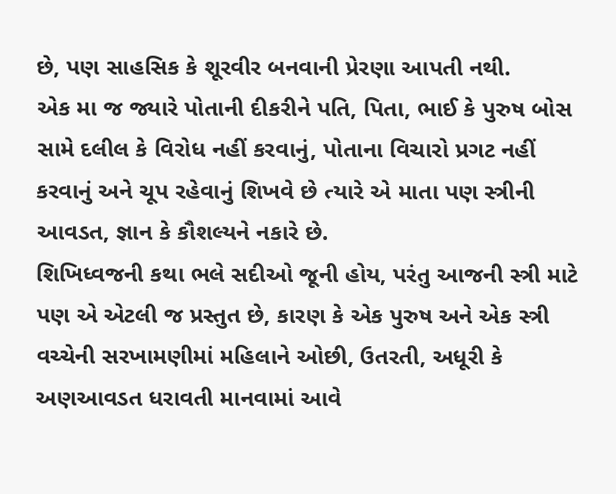છે, પણ સાહસિક કે શૂરવીર બનવાની પ્રેરણા આપતી નથી.
એક મા જ જ્યારે પોતાની દીકરીને પતિ, પિતા, ભાઈ કે પુરુષ બોસ સામે દલીલ કે વિરોધ નહીં કરવાનું, પોતાના વિચારો પ્રગટ નહીં કરવાનું અને ચૂપ રહેવાનું શિખવે છે ત્યારે એ માતા પણ સ્ત્રીની આવડત, જ્ઞાન કે કૌશલ્યને નકારે છે.
શિખિધ્વજની કથા ભલે સદીઓ જૂની હોય, પરંતુ આજની સ્ત્રી માટે પણ એ એટલી જ પ્રસ્તુત છે, કારણ કે એક પુરુષ અને એક સ્ત્રી વચ્ચેની સરખામણીમાં મહિલાને ઓછી, ઉતરતી, અધૂરી કે અણઆવડત ધરાવતી માનવામાં આવે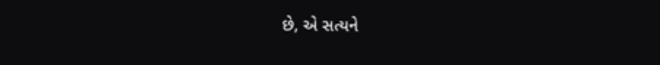છે, એ સત્યને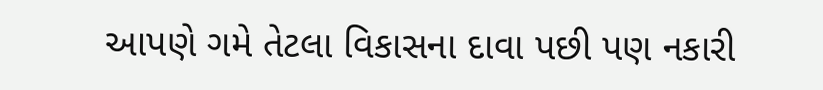આપણે ગમે તેટલા વિકાસના દાવા પછી પણ નકારી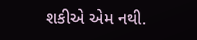શકીએ એમ નથી.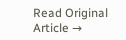Read Original Article →